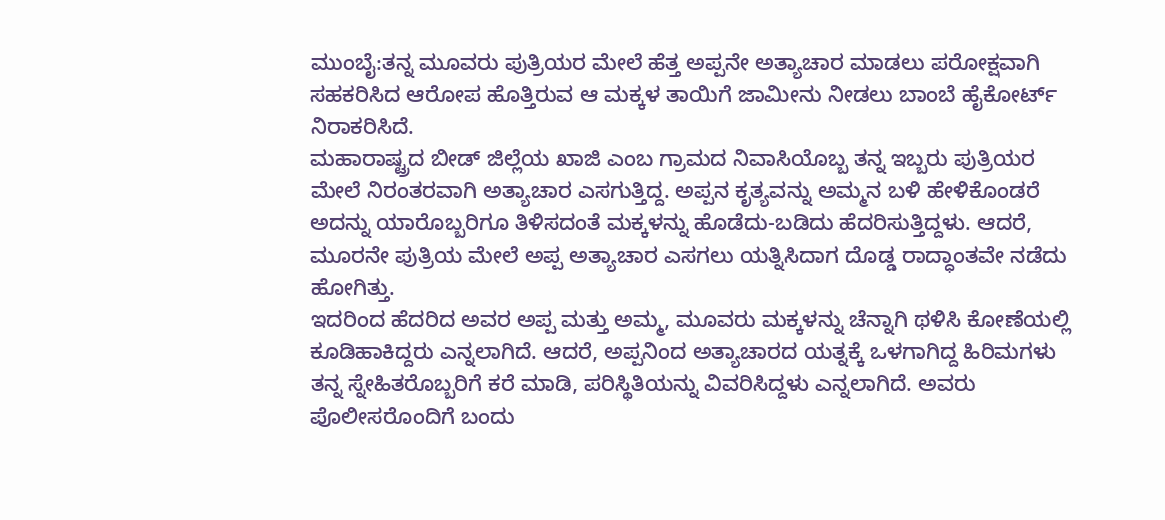ಮುಂಬೈ:ತನ್ನ ಮೂವರು ಪುತ್ರಿಯರ ಮೇಲೆ ಹೆತ್ತ ಅಪ್ಪನೇ ಅತ್ಯಾಚಾರ ಮಾಡಲು ಪರೋಕ್ಷವಾಗಿ ಸಹಕರಿಸಿದ ಆರೋಪ ಹೊತ್ತಿರುವ ಆ ಮಕ್ಕಳ ತಾಯಿಗೆ ಜಾಮೀನು ನೀಡಲು ಬಾಂಬೆ ಹೈಕೋರ್ಟ್ ನಿರಾಕರಿಸಿದೆ.
ಮಹಾರಾಷ್ಟ್ರದ ಬೀಡ್ ಜಿಲ್ಲೆಯ ಖಾಜಿ ಎಂಬ ಗ್ರಾಮದ ನಿವಾಸಿಯೊಬ್ಬ ತನ್ನ ಇಬ್ಬರು ಪುತ್ರಿಯರ ಮೇಲೆ ನಿರಂತರವಾಗಿ ಅತ್ಯಾಚಾರ ಎಸಗುತ್ತಿದ್ದ. ಅಪ್ಪನ ಕೃತ್ಯವನ್ನು ಅಮ್ಮನ ಬಳಿ ಹೇಳಿಕೊಂಡರೆ ಅದನ್ನು ಯಾರೊಬ್ಬರಿಗೂ ತಿಳಿಸದಂತೆ ಮಕ್ಕಳನ್ನು ಹೊಡೆದು-ಬಡಿದು ಹೆದರಿಸುತ್ತಿದ್ದಳು. ಆದರೆ, ಮೂರನೇ ಪುತ್ರಿಯ ಮೇಲೆ ಅಪ್ಪ ಅತ್ಯಾಚಾರ ಎಸಗಲು ಯತ್ನಿಸಿದಾಗ ದೊಡ್ಡ ರಾದ್ಧಾಂತವೇ ನಡೆದು ಹೋಗಿತ್ತು.
ಇದರಿಂದ ಹೆದರಿದ ಅವರ ಅಪ್ಪ ಮತ್ತು ಅಮ್ಮ, ಮೂವರು ಮಕ್ಕಳನ್ನು ಚೆನ್ನಾಗಿ ಥಳಿಸಿ ಕೋಣೆಯಲ್ಲಿ ಕೂಡಿಹಾಕಿದ್ದರು ಎನ್ನಲಾಗಿದೆ. ಆದರೆ, ಅಪ್ಪನಿಂದ ಅತ್ಯಾಚಾರದ ಯತ್ನಕ್ಕೆ ಒಳಗಾಗಿದ್ದ ಹಿರಿಮಗಳು ತನ್ನ ಸ್ನೇಹಿತರೊಬ್ಬರಿಗೆ ಕರೆ ಮಾಡಿ, ಪರಿಸ್ಥಿತಿಯನ್ನು ವಿವರಿಸಿದ್ದಳು ಎನ್ನಲಾಗಿದೆ. ಅವರು ಪೊಲೀಸರೊಂದಿಗೆ ಬಂದು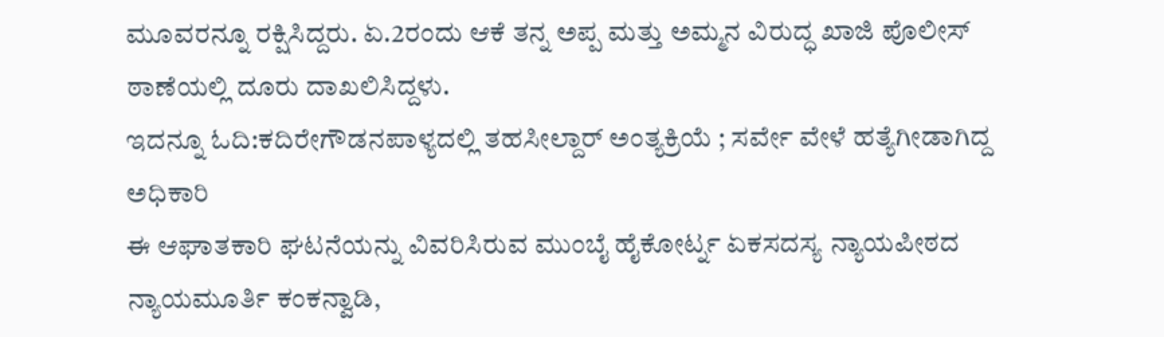ಮೂವರನ್ನೂ ರಕ್ಷಿಸಿದ್ದರು. ಏ.2ರಂದು ಆಕೆ ತನ್ನ ಅಪ್ಪ ಮತ್ತು ಅಮ್ಮನ ವಿರುದ್ಧ ಖಾಜಿ ಪೊಲೀಸ್ ಠಾಣೆಯಲ್ಲಿ ದೂರು ದಾಖಲಿಸಿದ್ದಳು.
ಇದನ್ನೂ ಓದಿ:ಕದಿರೇಗೌಡನಪಾಳ್ಯದಲ್ಲಿ ತಹಸೀಲ್ದಾರ್ ಅಂತ್ಯಕ್ರಿಯೆ ; ಸರ್ವೇ ವೇಳೆ ಹತ್ಯೆಗೀಡಾಗಿದ್ದ ಅಧಿಕಾರಿ
ಈ ಆಘಾತಕಾರಿ ಘಟನೆಯನ್ನು ವಿವರಿಸಿರುವ ಮುಂಬೈ ಹೈಕೋರ್ಟ್ನ ಏಕಸದಸ್ಯ ನ್ಯಾಯಪೀಠದ ನ್ಯಾಯಮೂರ್ತಿ ಕಂಕನ್ವಾಡಿ,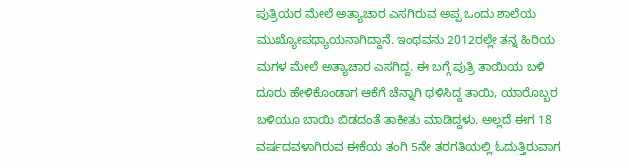ಪುತ್ರಿಯರ ಮೇಲೆ ಅತ್ಯಾಚಾರ ಎಸಗಿರುವ ಅಪ್ಪ ಒಂದು ಶಾಲೆಯ ಮುಖ್ಯೋಪಧ್ಯಾಯನಾಗಿದ್ದಾನೆ. ಇಂಥವನು 2012ರಲ್ಲೇ ತನ್ನ ಹಿರಿಯ ಮಗಳ ಮೇಲೆ ಅತ್ಯಾಚಾರ ಎಸಗಿದ್ದ. ಈ ಬಗ್ಗೆ ಪುತ್ರಿ ತಾಯಿಯ ಬಳಿ ದೂರು ಹೇಳಿಕೊಂಡಾಗ ಆಕೆಗೆ ಚೆನ್ನಾಗಿ ಥಳಿಸಿದ್ದ ತಾಯಿ, ಯಾರೊಬ್ಬರ ಬಳಿಯೂ ಬಾಯಿ ಬಿಡದಂತೆ ತಾಕೀತು ಮಾಡಿದ್ದಳು. ಅಲ್ಲದೆ ಈಗ 18 ವರ್ಷದವಳಾಗಿರುವ ಈಕೆಯ ತಂಗಿ 5ನೇ ತರಗತಿಯಲ್ಲಿ ಓದುತ್ತಿರುವಾಗ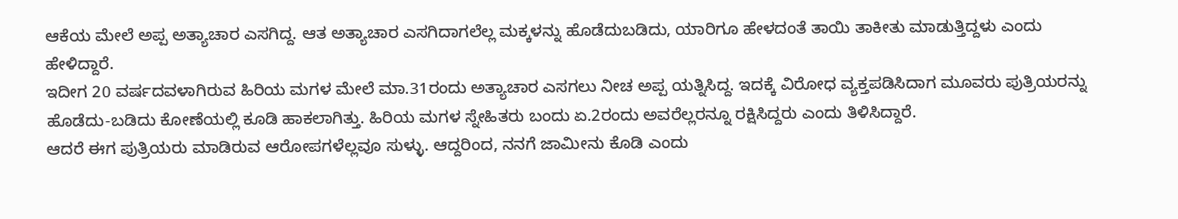ಆಕೆಯ ಮೇಲೆ ಅಪ್ಪ ಅತ್ಯಾಚಾರ ಎಸಗಿದ್ದ. ಆತ ಅತ್ಯಾಚಾರ ಎಸಗಿದಾಗಲೆಲ್ಲ ಮಕ್ಕಳನ್ನು ಹೊಡೆದುಬಡಿದು, ಯಾರಿಗೂ ಹೇಳದಂತೆ ತಾಯಿ ತಾಕೀತು ಮಾಡುತ್ತಿದ್ದಳು ಎಂದು ಹೇಳಿದ್ದಾರೆ.
ಇದೀಗ 20 ವರ್ಷದವಳಾಗಿರುವ ಹಿರಿಯ ಮಗಳ ಮೇಲೆ ಮಾ.31ರಂದು ಅತ್ಯಾಚಾರ ಎಸಗಲು ನೀಚ ಅಪ್ಪ ಯತ್ನಿಸಿದ್ದ. ಇದಕ್ಕೆ ವಿರೋಧ ವ್ಯಕ್ತಪಡಿಸಿದಾಗ ಮೂವರು ಪುತ್ರಿಯರನ್ನು ಹೊಡೆದು-ಬಡಿದು ಕೋಣೆಯಲ್ಲಿ ಕೂಡಿ ಹಾಕಲಾಗಿತ್ತು. ಹಿರಿಯ ಮಗಳ ಸ್ನೇಹಿತರು ಬಂದು ಏ.2ರಂದು ಅವರೆಲ್ಲರನ್ನೂ ರಕ್ಷಿಸಿದ್ದರು ಎಂದು ತಿಳಿಸಿದ್ದಾರೆ.
ಆದರೆ ಈಗ ಪುತ್ರಿಯರು ಮಾಡಿರುವ ಆರೋಪಗಳೆಲ್ಲವೂ ಸುಳ್ಳು. ಆದ್ದರಿಂದ, ನನಗೆ ಜಾಮೀನು ಕೊಡಿ ಎಂದು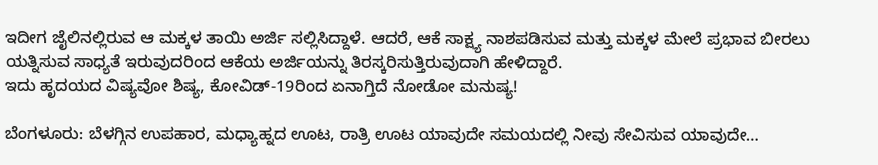ಇದೀಗ ಜೈಲಿನಲ್ಲಿರುವ ಆ ಮಕ್ಕಳ ತಾಯಿ ಅರ್ಜಿ ಸಲ್ಲಿಸಿದ್ದಾಳೆ. ಆದರೆ, ಆಕೆ ಸಾಕ್ಷ್ಯ ನಾಶಪಡಿಸುವ ಮತ್ತು ಮಕ್ಕಳ ಮೇಲೆ ಪ್ರಭಾವ ಬೀರಲು ಯತ್ನಿಸುವ ಸಾಧ್ಯತೆ ಇರುವುದರಿಂದ ಆಕೆಯ ಅರ್ಜಿಯನ್ನು ತಿರಸ್ಕರಿಸುತ್ತಿರುವುದಾಗಿ ಹೇಳಿದ್ದಾರೆ.
ಇದು ಹೃದಯದ ವಿಷ್ಯವೋ ಶಿಷ್ಯ, ಕೋವಿಡ್-19ರಿಂದ ಏನಾಗ್ತಿದೆ ನೋಡೋ ಮನುಷ್ಯ!

ಬೆಂಗಳೂರು: ಬೆಳಗ್ಗಿನ ಉಪಹಾರ, ಮಧ್ಯಾಹ್ನದ ಊಟ, ರಾತ್ರಿ ಊಟ ಯಾವುದೇ ಸಮಯದಲ್ಲಿ ನೀವು ಸೇವಿಸುವ ಯಾವುದೇ…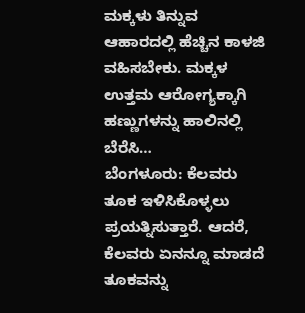ಮಕ್ಕಳು ತಿನ್ನುವ ಆಹಾರದಲ್ಲಿ ಹೆಚ್ಚಿನ ಕಾಳಜಿ ವಹಿಸಬೇಕು. ಮಕ್ಕಳ ಉತ್ತಮ ಆರೋಗ್ಯಕ್ಕಾಗಿ ಹಣ್ಣುಗಳನ್ನು ಹಾಲಿನಲ್ಲಿ ಬೆರೆಸಿ…
ಬೆಂಗಳೂರು: ಕೆಲವರು ತೂಕ ಇಳಿಸಿಕೊಳ್ಳಲು ಪ್ರಯತ್ನಿಸುತ್ತಾರೆ. ಆದರೆ, ಕೆಲವರು ಏನನ್ನೂ ಮಾಡದೆ ತೂಕವನ್ನು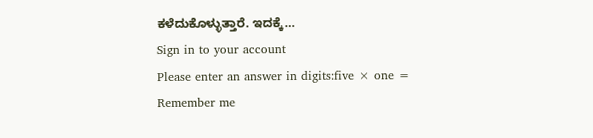ಕಳೆದುಕೊಳ್ಳುತ್ತಾರೆ. ಇದಕ್ಕೆ…
Sign in to your account
Please enter an answer in digits:five × one =
Remember me